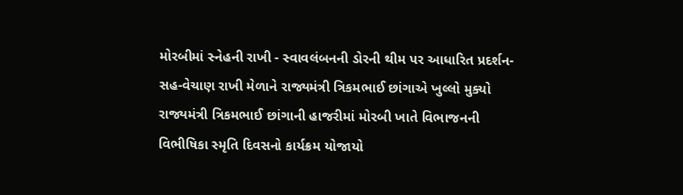મોરબીમાં સ્નેહની રાખી - સ્વાવલંબનની ડોરની થીમ પર આધારિત પ્રદર્શન-સહ-વેચાણ રાખી મેળાને રાજ્યમંત્રી ત્રિકમભાઈ છાંગાએ ખુલ્લો મુક્યો રાજ્યમંત્રી ત્રિકમભાઈ છાંગાની હાજરીમાં મોરબી ખાતે વિભાજનની વિભીષિકા સ્મૃતિ દિવસનો કાર્યક્રમ યોજાયો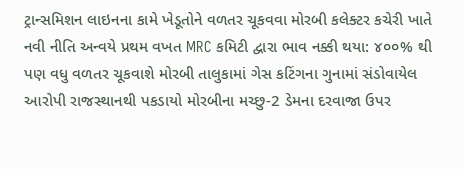ટ્રાન્સમિશન લાઇનના કામે ખેડૂતોને વળતર ચૂકવવા મોરબી કલેક્ટર કચેરી ખાતે નવી નીતિ અન્વયે પ્રથમ વખત MRC કમિટી દ્વારા ભાવ નક્કી થયા: ૪૦૦% થી પણ વધુ વળતર ચૂકવાશે મોરબી તાલુકામાં ગેસ કટિંગના ગુનામાં સંડોવાયેલ આરોપી રાજસ્થાનથી પકડાયો મોરબીના મચ્છુ-2 ડેમના દરવાજા ઉપર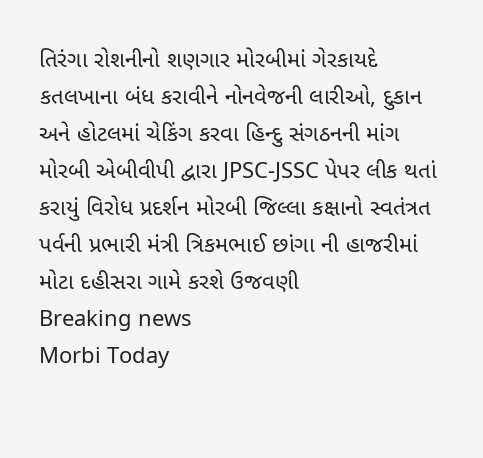તિરંગા રોશનીનો શણગાર મોરબીમાં ગેરકાયદે કતલખાના બંધ કરાવીને નોનવેજની લારીઓ, દુકાન અને હોટલમાં ચેકિંગ કરવા હિન્દુ સંગઠનની માંગ મોરબી એબીવીપી દ્વારા JPSC-JSSC પેપર લીક થતાં કરાયું વિરોધ પ્રદર્શન મોરબી જિલ્લા કક્ષાનો સ્વતંત્રત પર્વની પ્રભારી મંત્રી ત્રિકમભાઈ છાંગા ની હાજરીમાં મોટા દહીસરા ગામે કરશે ઉજવણી
Breaking news
Morbi Today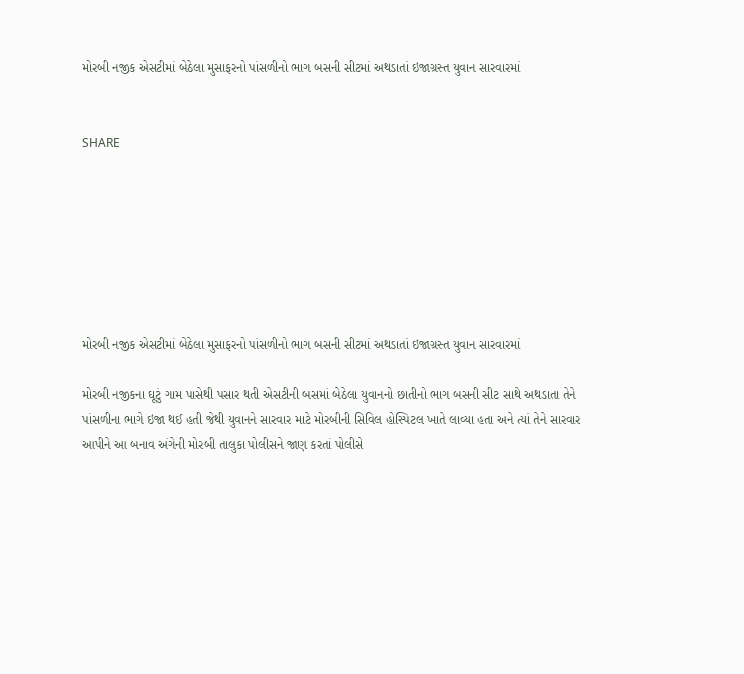મોરબી નજીક એસટીમાં બેઠેલા મુસાફરનો પાંસળીનો ભાગ બસની સીટમાં અથડાતાં ઇજાગ્રસ્ત યુવાન સારવારમાં


SHARE







મોરબી નજીક એસટીમાં બેઠેલા મુસાફરનો પાંસળીનો ભાગ બસની સીટમાં અથડાતાં ઇજાગ્રસ્ત યુવાન સારવારમાં

મોરબી નજીકના ઘૂટું ગામ પાસેથી પસાર થતી એસટીની બસમાં બેઠેલા યુવાનનો છાતીનો ભાગ બસની સીટ સાથે અથડાતા તેને પાંસળીના ભાગે ઇજા થઈ હતી જેથી યુવાનને સારવાર માટે મોરબીની સિવિલ હોસ્પિટલ ખાતે લાવ્યા હતા અને ત્યાં તેને સારવાર આપીને આ બનાવ અંગેની મોરબી તાલુકા પોલીસને જાણ કરતાં પોલીસે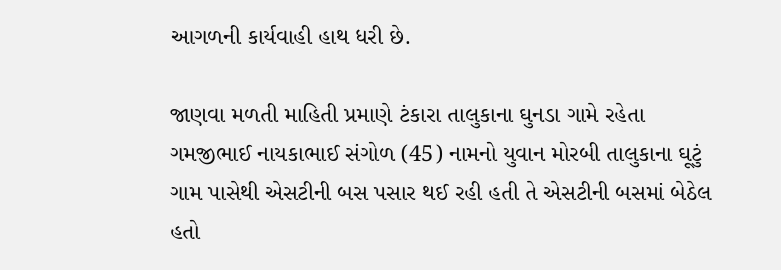આગળની કાર્યવાહી હાથ ધરી છે.

જાણવા મળતી માહિતી પ્રમાણે ટંકારા તાલુકાના ઘુનડા ગામે રહેતા ગમજીભાઈ નાયકાભાઈ સંગોળ (45) નામનો યુવાન મોરબી તાલુકાના ઘૂટું ગામ પાસેથી એસટીની બસ પસાર થઈ રહી હતી તે એસટીની બસમાં બેઠેલ હતો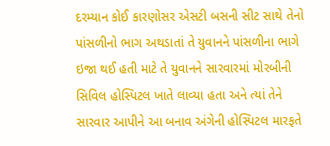દરમ્યાન કોઈ કારણોસર એસટી બસની સીટ સાથે તેનો પાંસળીનો ભાગ અથડાતાં તે યુવાનને પાંસળીના ભાગે ઇજા થઈ હતી માટે તે યુવાનને સારવારમાં મોરબીની સિવિલ હોસ્પિટલ ખાતે લાવ્યા હતા અને ત્યાં તેને સારવાર આપીને આ બનાવ અંગેની હોસ્પિટલ મારફતે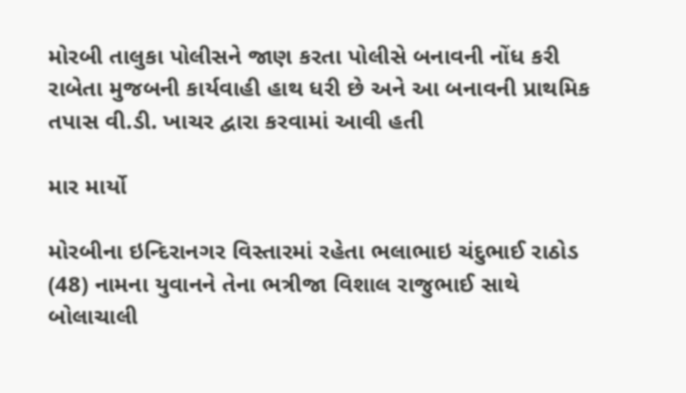મોરબી તાલુકા પોલીસને જાણ કરતા પોલીસે બનાવની નોંધ કરી રાબેતા મુજબની કાર્યવાહી હાથ ધરી છે અને આ બનાવની પ્રાથમિક તપાસ વી.ડી. ખાચર દ્વારા કરવામાં આવી હતી

માર માર્યો

મોરબીના ઇન્દિરાનગર વિસ્તારમાં રહેતા ભલાભાઇ ચંદુભાઈ રાઠોડ (48) નામના યુવાનને તેના ભત્રીજા વિશાલ રાજુભાઈ સાથે બોલાચાલી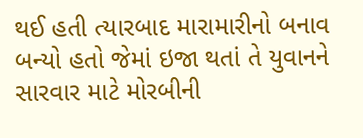થઈ હતી ત્યારબાદ મારામારીનો બનાવ બન્યો હતો જેમાં ઇજા થતાં તે યુવાનને સારવાર માટે મોરબીની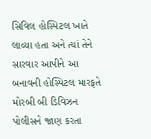સિવિલ હોસ્પિટલ ખાતે લાવ્યા હતા અને ત્યાં તેને સારવાર આપીને આ બનાવની હોસ્પિટલ મારફતે મોરબી બી ડિવિઝન પોલીસને જાણ કરતા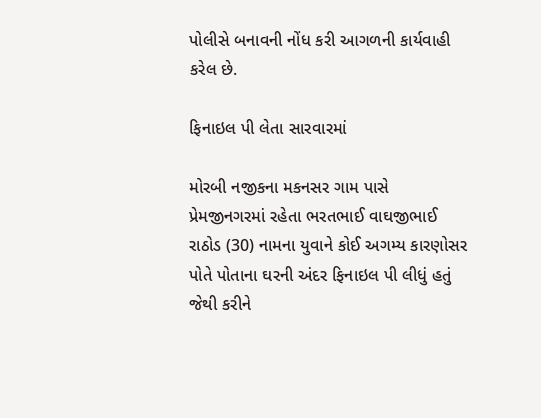પોલીસે બનાવની નોંધ કરી આગળની કાર્યવાહી કરેલ છે.

ફિનાઇલ પી લેતા સારવારમાં

મોરબી નજીકના મકનસર ગામ પાસે પ્રેમજીનગરમાં રહેતા ભરતભાઈ વાઘજીભાઈ રાઠોડ (30) નામના યુવાને કોઈ અગમ્ય કારણોસર પોતે પોતાના ઘરની અંદર ફિનાઇલ પી લીધું હતું જેથી કરીને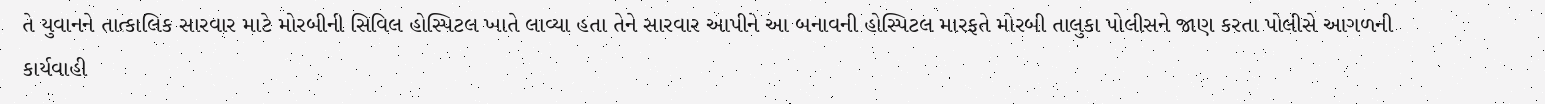તે યુવાનને તાત્કાલિક સારવાર માટે મોરબીની સિવિલ હોસ્પિટલ ખાતે લાવ્યા હતા તેને સારવાર આપીને આ બનાવની હોસ્પિટલ મારફતે મોરબી તાલુકા પોલીસને જાણ કરતા પોલીસે આગળની કાર્યવાહી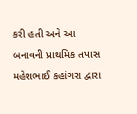કરી હતી અને આ બનાવની પ્રાથમિક તપાસ મહેશભાઈ કહાંગરા દ્વારા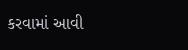કરવામાં આવી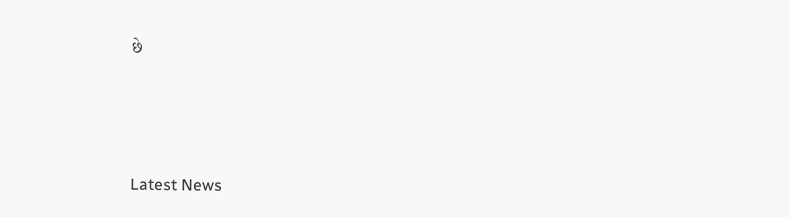છે






Latest News